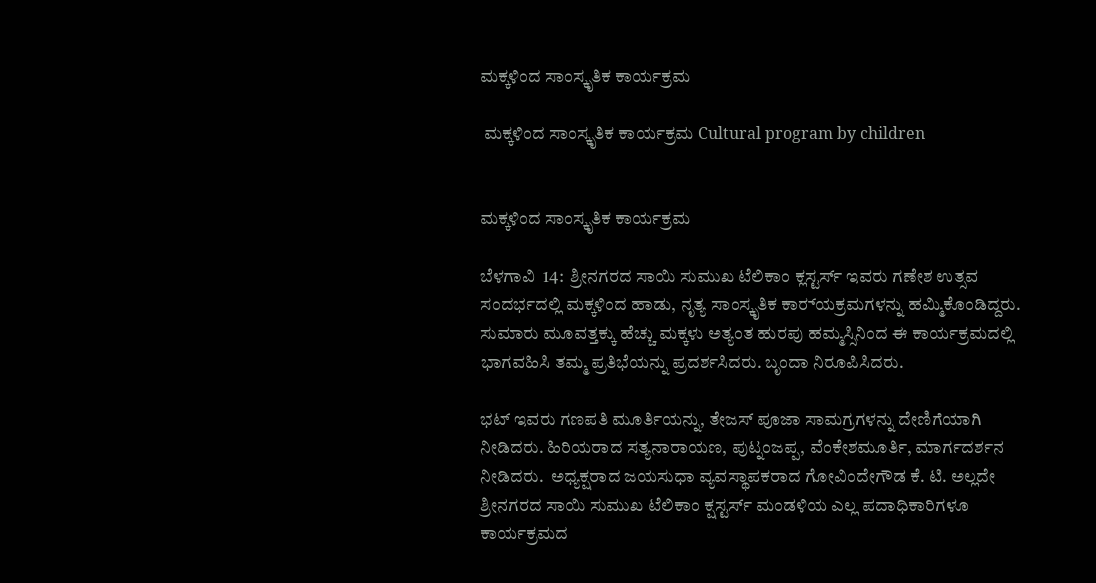ಮಕ್ಕಳಿಂದ ಸಾಂಸ್ಕೃತಿಕ ಕಾರ್ಯಕ್ರಮ

 ಮಕ್ಕಳಿಂದ ಸಾಂಸ್ಕೃತಿಕ ಕಾರ್ಯಕ್ರಮ Cultural program by children


ಮಕ್ಕಳಿಂದ ಸಾಂಸ್ಕೃತಿಕ ಕಾರ್ಯಕ್ರಮ

ಬೆಳಗಾವಿ  14:  ಶ್ರೀನಗರದ ಸಾಯಿ ಸುಮುಖ ಟೆಲಿಕಾಂ ಕ್ಲಸ್ಟರ್ಸ್‌ ಇವರು ಗಣೇಶ ಉತ್ಸವ ಸಂದರ್ಭದಲ್ಲಿ ಮಕ್ಕಳಿಂದ ಹಾಡು, ನೃತ್ಯ ಸಾಂಸ್ಕೃತಿಕ ಕಾರ‌್ಯಕ್ರಮಗಳನ್ನು ಹಮ್ಮಿಕೊಂಡಿದ್ದರು. ಸುಮಾರು ಮೂವತ್ತಕ್ಕು ಹೆಚ್ಚು ಮಕ್ಕಳು ಅತ್ಯಂತ ಹುರಪು ಹಮ್ಮಸ್ಸಿನಿಂದ ಈ ಕಾರ್ಯಕ್ರಮದಲ್ಲಿ ಭಾಗವಹಿಸಿ ತಮ್ಮ ಪ್ರತಿಭೆಯನ್ನು ಪ್ರದರ್ಶಸಿದರು. ಬೃಂದಾ ನಿರೂಪಿಸಿದರು.

ಭಟ್ ಇವರು ಗಣಪತಿ ಮೂರ್ತಿಯನ್ನು, ತೇಜಸ್ ಪೂಜಾ ಸಾಮಗ್ರಗಳನ್ನು ದೇಣಿಗೆಯಾಗಿ ನೀಡಿದರು. ಹಿರಿಯರಾದ ಸತ್ಯನಾರಾಯಣ, ಪುಟ್ನಂಜಪ್ಪ, ವೆಂಕೇಶಮೂರ್ತಿ, ಮಾರ್ಗದರ್ಶನ ನೀಡಿದರು.  ಅಧ್ಯಕ್ಷರಾದ ಜಯಸುಧಾ ವ್ಯವಸ್ಥಾಪಕರಾದ ಗೋವಿಂದೇಗೌಡ ಕೆ. ಟಿ. ಅಲ್ಲದೇ ಶ್ರೀನಗರದ ಸಾಯಿ ಸುಮುಖ ಟೆಲಿಕಾಂ ಕ್ಷಸ್ಟರ್ಸ್‌ ಮಂಡಳಿಯ ಎಲ್ಲ ಪದಾಧಿಕಾರಿಗಳೂ ಕಾರ್ಯಕ್ರಮದ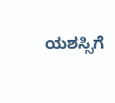ಯಶಸ್ಸಿಗೆ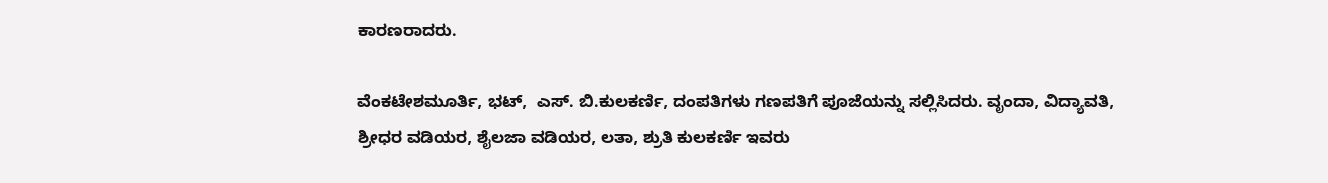ಕಾರಣರಾದರು.

ವೆಂಕಟೇಶಮೂರ್ತಿ, ಭಟ್,  ಎಸ್‌. ಬಿ.ಕುಲಕರ್ಣಿ, ದಂಪತಿಗಳು ಗಣಪತಿಗೆ ಪೂಜೆಯನ್ನು ಸಲ್ಲಿಸಿದರು. ವೃಂದಾ, ವಿದ್ಯಾವತಿ, ಶ್ರೀಧರ ವಡಿಯರ, ಶೈಲಜಾ ವಡಿಯರ, ಲತಾ, ಶ್ರುತಿ ಕುಲಕರ್ಣಿ ಇವರು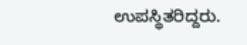ಉಪಸ್ಥಿತರಿದ್ದರು.